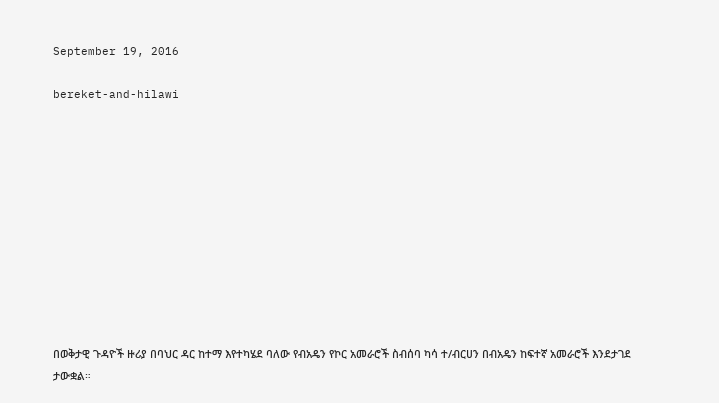September 19, 2016

bereket-and-hilawi











በወቅታዊ ጉዳዮች ዙሪያ በባህር ዳር ከተማ እየተካሄደ ባለው የብአዴን የኮር አመራሮች ስብሰባ ካሳ ተ/ብርሀን በብአዴን ከፍተኛ አመራሮች እንደታገደ ታውቋል።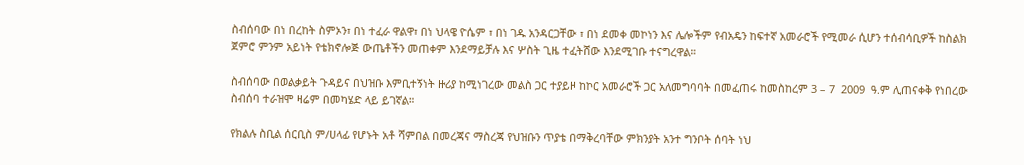ስብሰባው በነ በረከት ስምኦን፣ በነ ተፈራ ዋልዋ፣ በነ ህላዌ ዮሴም ፣ በነ ገዱ አንዳርጋቸው ፣ በነ ደመቀ መኮነን እና ሌሎችም የብአዴን ከፍተኛ አመራሮች የሚመራ ሲሆን ተሰብሳቢዎች ከስልክ ጀምሮ ምንም አይነት የቴክኖሎጅ ውጤቶችን መጠቀም እንደማይቻሉ እና ሦስት ጊዜ ተፈትሸው እንደሚገቡ ተናግረዋል።

ስብሰባው በወልቃይት ጉዳይና በህዝቡ እምቢተኝነት ዙሪያ ከሚነገረው መልስ ጋር ተያይዞ ከኮር አመራሮች ጋር አለመግባባት በመፈጠሩ ከመስከረም 3 – 7  2009  ዓ.ም ሊጠናቀቅ የነበረው ስብሰባ ተራዝሞ ዛሬም በመካሄድ ላይ ይገኛል።

የክልሉ ስቢል ሰርቢስ ም/ሀላፊ የሆኑት አቶ ሻምበል በመረጃና ማስረጃ የህዝቡን ጥያቴ በማቅረባቸው ምክንያት አንተ ግንቦት ሰባት ነህ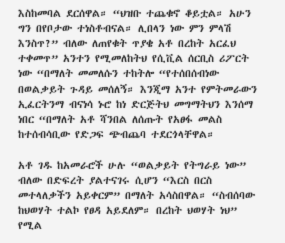እስከመባል ደርሰዋል። “ህዝቡ ተጨቁኖ ቆይቷል። አሁን ግን በየቦታው ተነስቶብናል። ሊበላን ነው ምን ምላሽ እንስጥ?” ብለው ለጠየቁት ጥያቄ አቶ በረከት አርፈህ ተቀመጥ” አንተን የሚመለከትህ የሲቪል ሰርቢስ ሪፖርት ነው “በማለት መመለሱን ተከትሎ “የተሰበሰብነው በወልቃይት ጉዳይ መሰለኝ። እንጂማ አንተ የምትመራውን ኢፈርትንማ ብናነሳ ኑሮ ከነ ድርጅትህ መግማትህን እንሰማ ነበር “በማለት አቶ ሻንበል ለሰጡት የአፀፋ መልስ ከተሰብሳቢው የድጋፍ ጭብጨባ ተደርጎላቸዋል።

አቶ ገዱ ከአመራሮች ሁሉ “ወልቃይት የትግራይ ነው” ብለው በድፍረት ያልተናገሩ ሲሆን “እርስ በርስ መተላለቃችን አይቀርም” በማለት አሳስበዋል። “ስብሰባው ከህወሃት ተልኮ የፀዳ አይደለም። በረከት ህወሃት ነህ” የሚል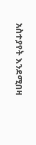አስተያየት እንደሚበዛ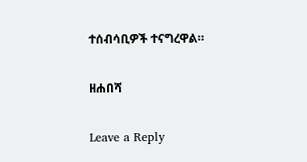ተሰብሳቢዎች ተናግረዋል።

ዘሐበሻ

Leave a Reply